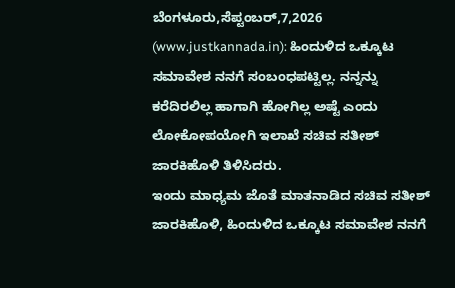ಬೆಂಗಳೂರು,ಸೆಪ್ಟಂಬರ್,7,2026 (www.justkannada.in): ಹಿಂದುಳಿದ ಒಕ್ಕೂಟ ಸಮಾವೇಶ ನನಗೆ ಸಂಬಂಧಪಟ್ಟಿಲ್ಲ. ನನ್ನನ್ನು ಕರೆದಿರಲಿಲ್ಲ ಹಾಗಾಗಿ ಹೋಗಿಲ್ಲ ಅಷ್ಟೆ ಎಂದು ಲೋಕೋಪಯೋಗಿ ಇಲಾಖೆ ಸಚಿವ ಸತೀಶ್ ಜಾರಕಿಹೊಳಿ ತಿಳಿಸಿದರು.
ಇಂದು ಮಾಧ್ಯಮ ಜೊತೆ ಮಾತನಾಡಿದ ಸಚಿವ ಸತೀಶ್ ಜಾರಕಿಹೊಳಿ, ಹಿಂದುಳಿದ ಒಕ್ಕೂಟ ಸಮಾವೇಶ ನನಗೆ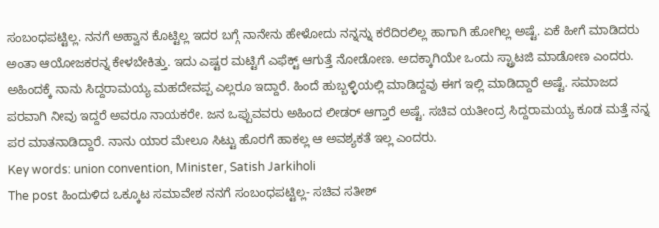ಸಂಬಂಧಪಟ್ಟಿಲ್ಲ. ನನಗೆ ಅಹ್ವಾನ ಕೊಟ್ಟಿಲ್ಲ ಇದರ ಬಗ್ಗೆ ನಾನೇನು ಹೇಳೋದು ನನ್ನನ್ನು ಕರೆದಿರಲಿಲ್ಲ ಹಾಗಾಗಿ ಹೋಗಿಲ್ಲ ಅಷ್ಟೆ. ಏಕೆ ಹೀಗೆ ಮಾಡಿದರು ಅಂತಾ ಆಯೋಜಕರನ್ನ ಕೇಳಬೇಕಿತ್ತು. ಇದು ಎಷ್ಟರ ಮಟ್ಟಿಗೆ ಎಫೆಕ್ಟ್ ಆಗುತ್ತೆ ನೋಡೋಣ. ಅದಕ್ಕಾಗಿಯೇ ಒಂದು ಸ್ಟ್ರಾಟಜಿ ಮಾಡೋಣ ಎಂದರು.
ಅಹಿಂದಕ್ಕೆ ನಾನು ಸಿದ್ದರಾಮಯ್ಯ ಮಹದೇವಪ್ಪ ಎಲ್ಲರೂ ಇದ್ದಾರೆ. ಹಿಂದೆ ಹುಬ್ಬಳ್ಳಿಯಲ್ಲಿ ಮಾಡಿದ್ದವು ಈಗ ಇಲ್ಲಿ ಮಾಡಿದ್ದಾರೆ ಅಷ್ಟೆ. ಸಮಾಜದ ಪರವಾಗಿ ನೀವು ಇದ್ದರೆ ಅವರೂ ನಾಯಕರೇ. ಜನ ಒಪ್ಪುವವರು ಅಹಿಂದ ಲೀಡರ್ ಆಗ್ತಾರೆ ಅಷ್ಟೆ. ಸಚಿವ ಯತೀಂದ್ರ ಸಿದ್ದರಾಮಯ್ಯ ಕೂಡ ಮತ್ತೆ ನನ್ನ ಪರ ಮಾತನಾಡಿದ್ದಾರೆ. ನಾನು ಯಾರ ಮೇಲೂ ಸಿಟ್ಟು ಹೊರಗೆ ಹಾಕಲ್ಲ ಆ ಅವಶ್ಯಕತೆ ಇಲ್ಲ ಎಂದರು.
Key words: union convention, Minister, Satish Jarkiholi
The post ಹಿಂದುಳಿದ ಒಕ್ಕೂಟ ಸಮಾವೇಶ ನನಗೆ ಸಂಬಂಧಪಟ್ಟಿಲ್ಲ- ಸಚಿವ ಸತೀಶ್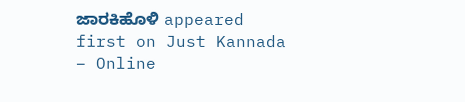ಜಾರಕಿಹೊಳಿ appeared first on Just Kannada – Online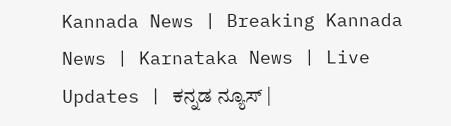Kannada News | Breaking Kannada News | Karnataka News | Live Updates | ಕನ್ನಡ ನ್ಯೂಸ್ |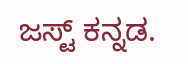ಜಸ್ಟ್ ಕನ್ನಡ.